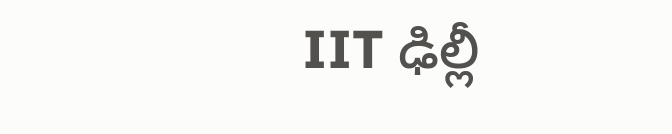IIT ఢిల్లీ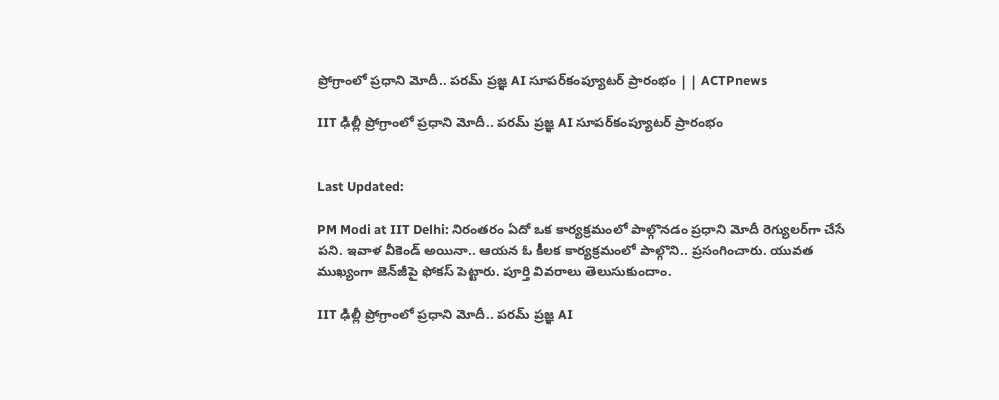ప్రోగ్రాంలో ప్రధాని మోదీ.. పరమ్ ప్రజ్ఞ AI సూపర్‌కంప్యూటర్ ప్రారంభం | | ACTPnews

IIT ఢిల్లీ ప్రోగ్రాంలో ప్రధాని మోదీ.. పరమ్ ప్రజ్ఞ AI సూపర్‌కంప్యూటర్ ప్రారంభం


Last Updated:

PM Modi at IIT Delhi: నిరంతరం ఏదో ఒక కార్యక్రమంలో పాల్గొనడం ప్రధాని మోదీ రెగ్యులర్‌గా చేసే పని. ఇవాళ వీకెండ్ అయినా.. ఆయన ఓ కీలక కార్యక్రమంలో పాల్గొని.. ప్రసంగించారు. యువత ముఖ్యంగా జెన్‌జీపై ఫోకస్ పెట్టారు. పూర్తి వివరాలు తెలుసుకుందాం.

IIT ఢిల్లీ ప్రోగ్రాంలో ప్రధాని మోదీ.. పరమ్ ప్రజ్ఞ AI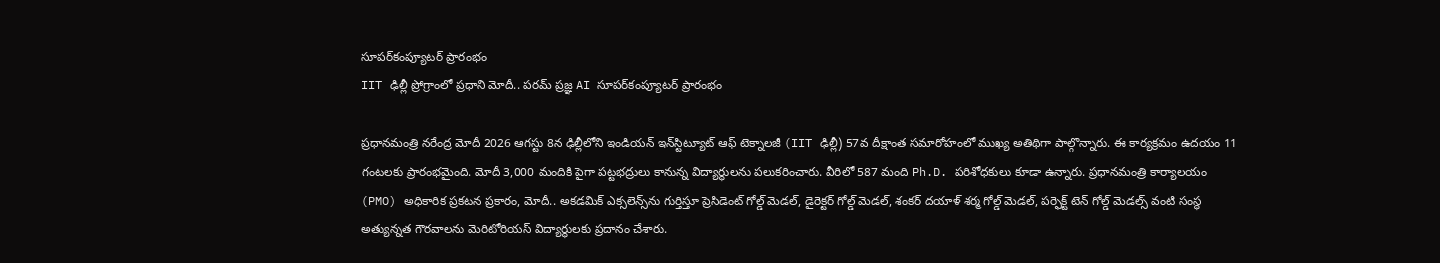సూపర్‌కంప్యూటర్ ప్రారంభం
IIT ఢిల్లీ ప్రోగ్రాంలో ప్రధాని మోదీ.. పరమ్ ప్రజ్ఞ AI సూపర్‌కంప్యూటర్ ప్రారంభం

ప్రధానమంత్రి నరేంద్ర మోదీ 2026 ఆగస్టు 8న ఢిల్లీలోని ఇండియన్ ఇన్‌స్టిట్యూట్ ఆఫ్ టెక్నాలజీ (IIT ఢిల్లీ) 57వ దీక్షాంత సమారోహంలో ముఖ్య అతిథిగా పాల్గొన్నారు. ఈ కార్యక్రమం ఉదయం 11 గంటలకు ప్రారంభమైంది. మోదీ 3,000 మందికి పైగా పట్టభద్రులు కానున్న విద్యార్థులను పలుకరించారు. వీరిలో 587 మంది Ph.D. పరిశోధకులు కూడా ఉన్నారు. ప్రధానమంత్రి కార్యాలయం (PMO) అధికారిక ప్రకటన ప్రకారం, మోదీ.. అకడమిక్ ఎక్సలెన్స్‌ను గుర్తిస్తూ ప్రెసిడెంట్ గోల్డ్ మెడల్, డైరెక్టర్ గోల్డ్ మెడల్, శంకర్ దయాళ్ శర్మ గోల్డ్ మెడల్, పర్ఫెక్ట్ టెన్ గోల్డ్ మెడల్స్ వంటి సంస్థ అత్యున్నత గౌరవాలను మెరిటోరియస్ విద్యార్థులకు ప్రదానం చేశారు.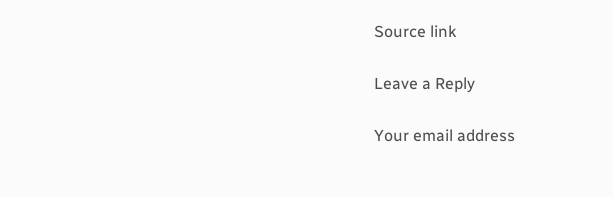Source link

Leave a Reply

Your email address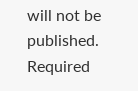will not be published. Required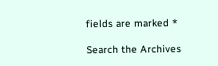fields are marked *

Search the Archives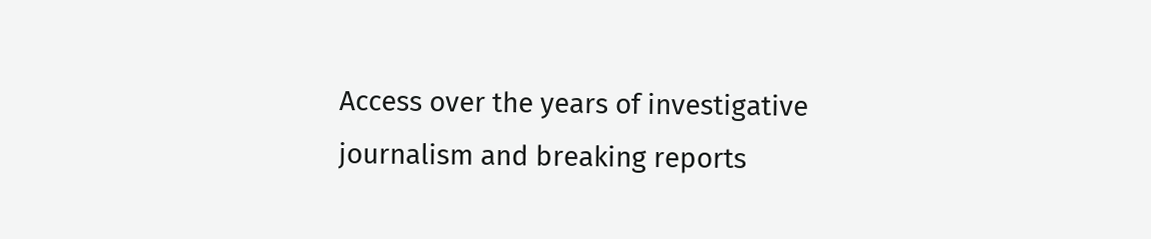Access over the years of investigative journalism and breaking reports